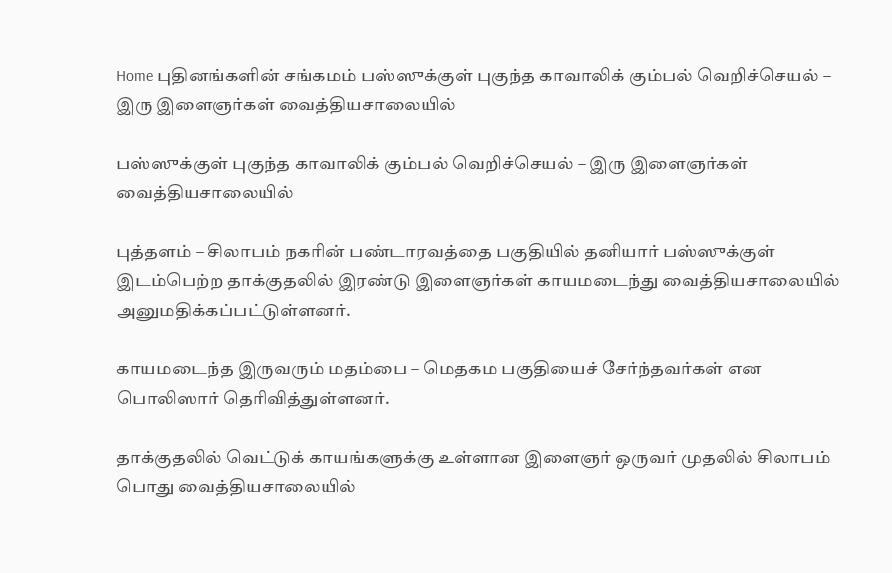Home புதினங்களின் சங்கமம் பஸ்ஸுக்குள் புகுந்த காவாலிக் கும்பல் வெறிச்செயல் – இரு இளைஞர்கள் வைத்தியசாலையில்

பஸ்ஸுக்குள் புகுந்த காவாலிக் கும்பல் வெறிச்செயல் – இரு இளைஞர்கள் வைத்தியசாலையில்

புத்தளம் – சிலாபம் நகரின் பண்டாரவத்தை பகுதியில் தனியார் பஸ்ஸுக்குள் இடம்பெற்ற தாக்குதலில் இரண்டு இளைஞர்கள் காயமடைந்து வைத்தியசாலையில் அனுமதிக்கப்பட்டுள்ளனர்.

காயமடைந்த இருவரும் மதம்பை – மெதகம பகுதியைச் சேர்ந்தவர்கள் என பொலிஸார் தெரிவித்துள்ளனர்.

தாக்குதலில் வெட்டுக் காயங்களுக்கு உள்ளான இளைஞர் ஒருவர் முதலில் சிலாபம் பொது வைத்தியசாலையில்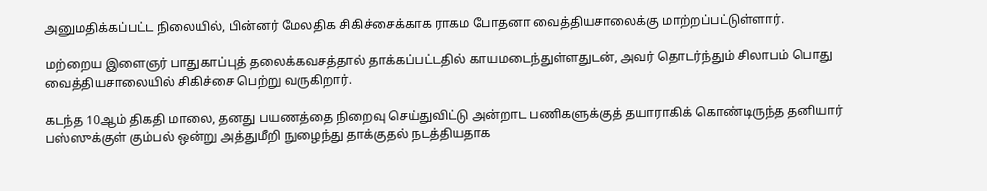அனுமதிக்கப்பட்ட நிலையில், பின்னர் மேலதிக சிகிச்சைக்காக ராகம போதனா வைத்தியசாலைக்கு மாற்றப்பட்டுள்ளார்.

மற்றைய இளைஞர் பாதுகாப்புத் தலைக்கவசத்தால் தாக்கப்பட்டதில் காயமடைந்துள்ளதுடன், அவர் தொடர்ந்தும் சிலாபம் பொது வைத்தியசாலையில் சிகிச்சை பெற்று வருகிறார்.

கடந்த 10ஆம் திகதி மாலை, தனது பயணத்தை நிறைவு செய்துவிட்டு அன்றாட பணிகளுக்குத் தயாராகிக் கொண்டிருந்த தனியார் பஸ்ஸுக்குள் கும்பல் ஒன்று அத்துமீறி நுழைந்து தாக்குதல் நடத்தியதாக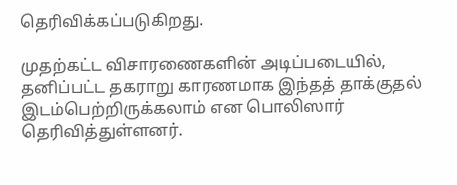தெரிவிக்கப்படுகிறது.

முதற்கட்ட விசாரணைகளின் அடிப்படையில், தனிப்பட்ட தகராறு காரணமாக இந்தத் தாக்குதல் இடம்பெற்றிருக்கலாம் என பொலிஸார் தெரிவித்துள்ளனர்.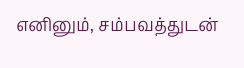எனினும், சம்பவத்துடன்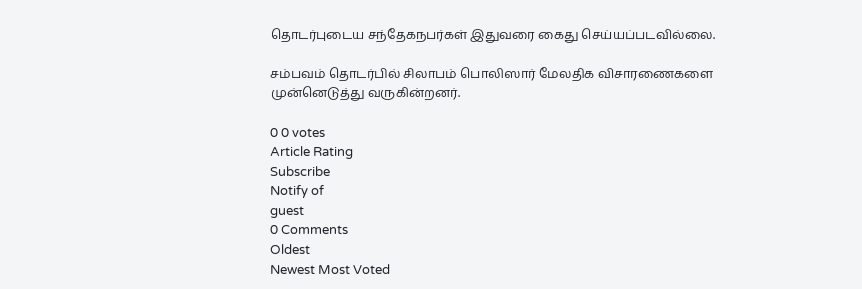தொடர்புடைய சந்தேகநபர்கள் இதுவரை கைது செய்யப்படவில்லை.

சம்பவம் தொடர்பில் சிலாபம் பொலிஸார் மேலதிக விசாரணைகளை முன்னெடுத்து வருகின்றனர்.

0 0 votes
Article Rating
Subscribe
Notify of
guest
0 Comments
Oldest
Newest Most Voted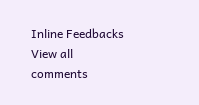Inline Feedbacks
View all comments